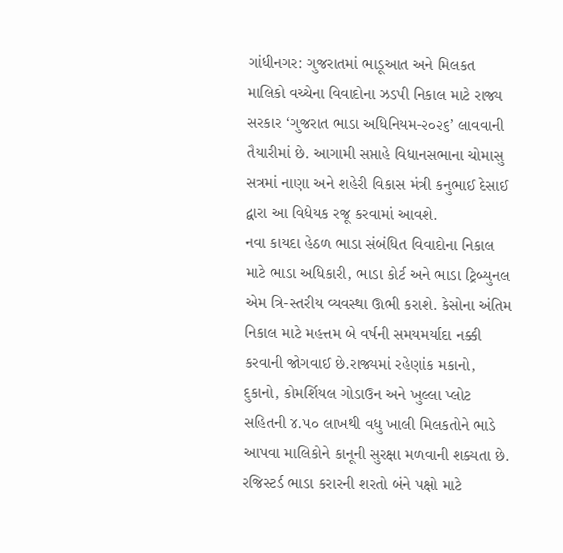ગાંધીનગર: ગુજરાતમાં ભાડૂઆત અને મિલકત માલિકો વચ્ચેના વિવાદોના ઝડપી નિકાલ માટે રાજ્ય સરકાર ‘ગુજરાત ભાડા અધિનિયમ-૨૦૨૬’ લાવવાની તૈયારીમાં છે. આગામી સપ્તાહે વિધાનસભાના ચોમાસુ સત્રમાં નાણા અને શહેરી વિકાસ મંત્રી કનુભાઈ દેસાઈ દ્વારા આ વિધેયક રજૂ કરવામાં આવશે.
નવા કાયદા હેઠળ ભાડા સંબંધિત વિવાદોના નિકાલ માટે ભાડા અધિકારી, ભાડા કોર્ટ અને ભાડા ટ્રિબ્યુનલ એમ ત્રિ-સ્તરીય વ્યવસ્થા ઊભી કરાશે. કેસોના અંતિમ નિકાલ માટે મહત્તમ બે વર્ષની સમયમર્યાદા નક્કી કરવાની જોગવાઈ છે.રાજ્યમાં રહેણાંક મકાનો, દુકાનો, કોમર્શિયલ ગોડાઉન અને ખુલ્લા પ્લોટ સહિતની ૪.૫૦ લાખથી વધુ ખાલી મિલકતોને ભાડે આપવા માલિકોને કાનૂની સુરક્ષા મળવાની શક્યતા છે. રજિસ્ટર્ડ ભાડા કરારની શરતો બંને પક્ષો માટે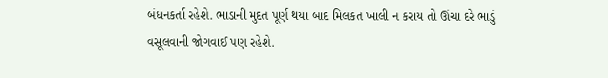બંધનકર્તા રહેશે. ભાડાની મુદત પૂર્ણ થયા બાદ મિલકત ખાલી ન કરાય તો ઊંચા દરે ભાડું વસૂલવાની જોગવાઈ પણ રહેશે.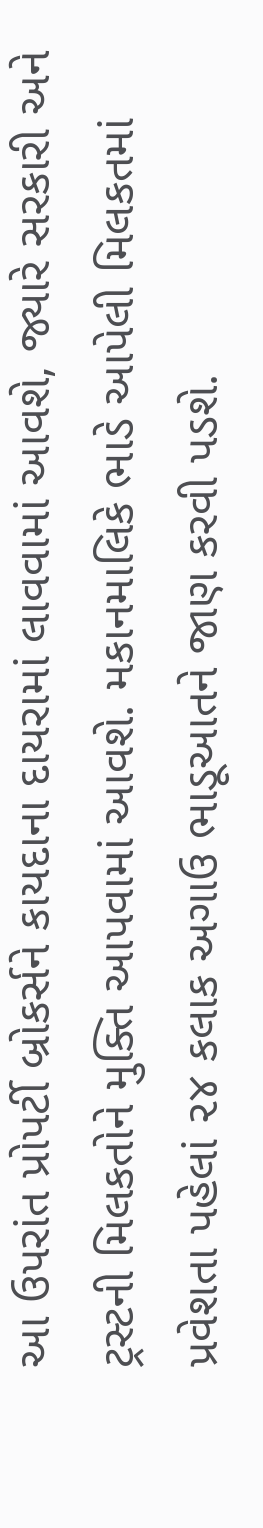આ ઉપરાંત પ્રોપર્ટી બ્રોકર્સને કાયદાના દાયરામાં લાવવામાં આવશે, જ્યારે સરકારી અને ટ્રસ્ટની મિલકતોને મુક્તિ આપવામાં આવશે. મકાનમાલિકે ભાડે આપેલી મિલકતમાં પ્રવેશતા પહેલાં ૨૪ કલાક અગાઉ ભાડૂઆતને જાણ કરવી પડશે.